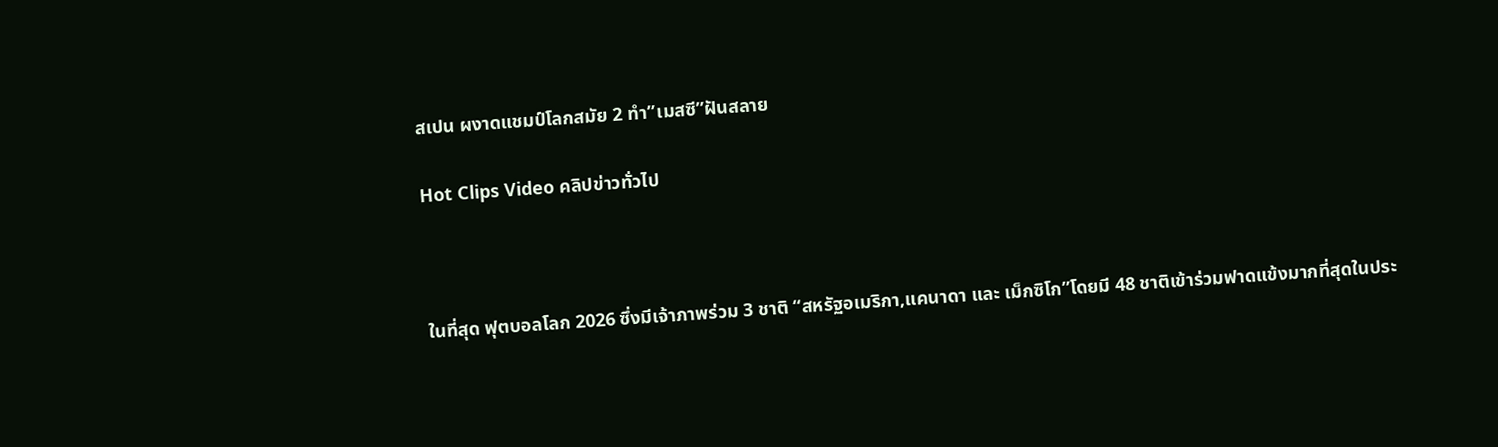สเปน ผงาดแชมป์โลกสมัย 2 ทำ”เมสซี”ฝันสลาย

Hot Clips Video คลิปข่าวทั่วไป



ในที่สุด ฟุตบอลโลก 2026 ซึ่งมีเจ้าภาพร่วม 3 ชาติ “สหรัฐอเมริกา,แคนาดา และ เม็กซิโก”โดยมี 48 ชาติเข้าร่วมฟาดแข้งมากที่สุดในประ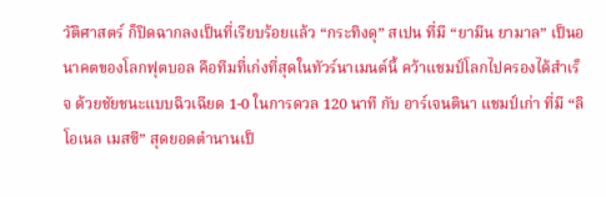วัติศาสตร์ ก็ปิดฉากลงเป็นที่เรียบร้อยแล้ว “กระทิงดุ” สเปน ที่มี “ยามีน ยามาล” เป็นอนาคตของโลกฟุตบอล คือทีมที่เก่งที่สุดในทัวร์นาเมนต์นี้ คว้าแชมป์โลกไปครองได้สำเร็จ ด้วยชัยชนะแบบฉิวเฉียด 1-0 ในการดวล 120 นาที กับ อาร์เจนตินา แชมป์เก่า ที่มี “ลิโอเนล เมสซี” สุดยอดตำนานเป็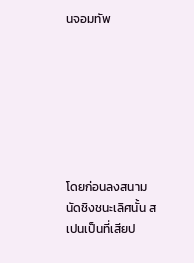นจอมทัพ







โดยก่อนลงสนามนัดชิงชนะเลิศนั้น สเปนเป็นที่เสียป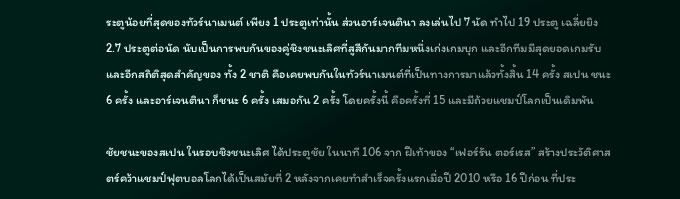ระตูน้อยที่สุดของทัวร์นาเมนต์ เพียง 1 ประตูเท่านั้น ส่วนอาร์เจนตินา ลงเล่นไป 7 นัด ทำไป 19 ประตู เฉลี่ยยิง 2.7 ประตูต่อนัด นับเป็นการพบกันของคู่ชิงชนะเลิศที่สูสีกันมากทีมหนึ่งเก่งเกมบุก และอีกทีมมีสุดยอดเกมรับ และอีกสถิติสุดสำคัญของ ทั้ง 2 ชาติ คือเคยพบกันในทัวร์นาเมนต์ที่เป็นทางการมาแล้วทั้งสิ้น 14 ครั้ง สเปน ชนะ 6 ครั้ง และอาร์เจนตินา ก็ชนะ 6 ครั้ง เสมอกัน 2 ครั้ง โดยครั้งนี้ คือครั้งที่ 15 และมีถ้วยแชมป์โลกเป็นเดิมพัน

ชัยชนะของสเปน ในรอบชิงชนะเลิศ ได้ประตูชัย ในนาที 106 จาก ฝีเท้าของ “เฟอร์รัน ตอร์เรส” สร้างประวัติศาสตร์คว้าแชมป์ฟุตบอลโลกได้เป็นสมัยที่ 2 หลังจากเคยทำสำเร็จครั้งแรกเมื่อปี 2010 หรือ 16 ปีก่อน ที่ประ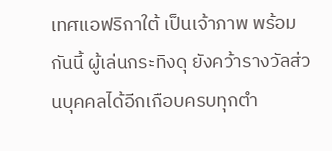เทศแอฟริกาใต้ เป็นเจ้าภาพ พร้อมกันนี้ ผู้เล่นกระทิงดุ ยังคว้ารางวัลส่วนบุคคลได้อีกเกือบครบทุกตำ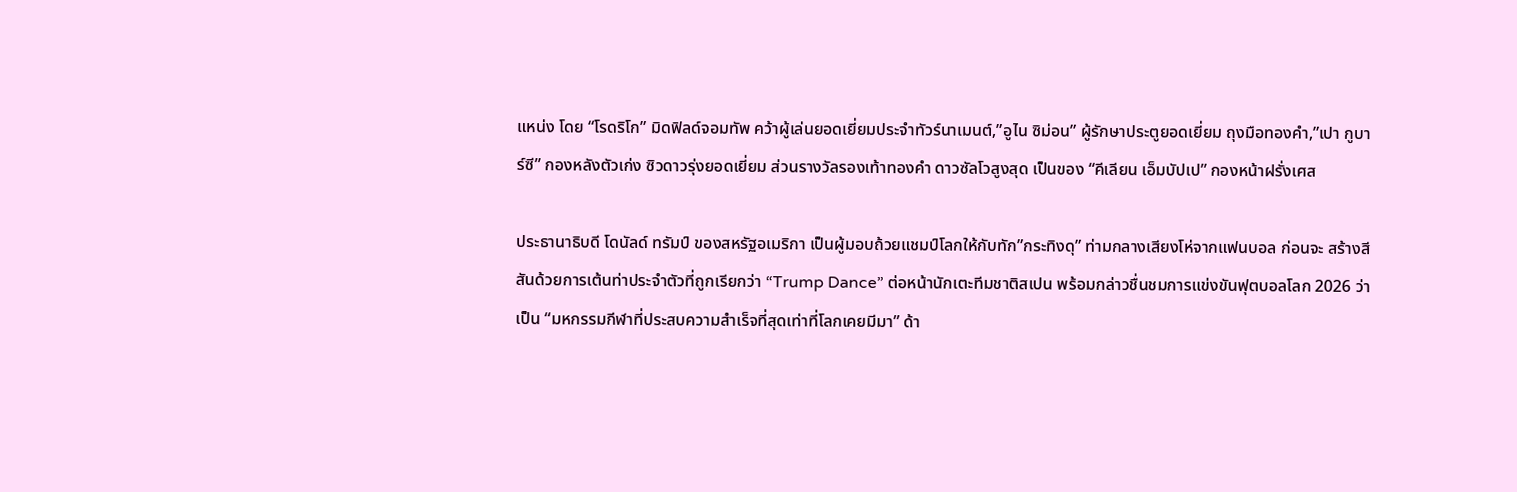แหน่ง โดย “โรดริโก” มิดฟิลด์จอมทัพ คว้าผู้เล่นยอดเยี่ยมประจำทัวร์นาเมนต์,”อูไน ซิม่อน” ผู้รักษาประตูยอดเยี่ยม ถุงมือทองคำ,”เปา กูบาร์ซี” กองหลังตัวเก่ง ซิวดาวรุ่งยอดเยี่ยม ส่วนรางวัลรองเท้าทองคำ ดาวซัลโวสูงสุด เป็นของ “คีเลียน เอ็มบัปเป” กองหน้าฝรั่งเศส

ประธานาธิบดี โดนัลด์ ทรัมป์ ของสหรัฐอเมริกา เป็นผู้มอบถ้วยแชมป์โลกให้กับทัก”กระทิงดุ” ท่ามกลางเสียงโห่จากแฟนบอล ก่อนจะ สร้างสีสันด้วยการเต้นท่าประจำตัวที่ถูกเรียกว่า “Trump Dance” ต่อหน้านักเตะทีมชาติสเปน พร้อมกล่าวชื่นชมการแข่งขันฟุตบอลโลก 2026 ว่าเป็น “มหกรรมกีฬาที่ประสบความสำเร็จที่สุดเท่าที่โลกเคยมีมา” ด้า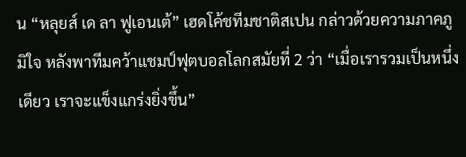น “หลุยส์ เด ลา ฟูเอนเต้” เฮดโค้ชทีมชาติสเปน กล่าวด้วยความภาคภูมิใจ หลังพาทีมคว้าแชมป์ฟุตบอลโลกสมัยที่ 2 ว่า “เมื่อเรารวมเป็นหนึ่งเดียว เราจะแข็งแกร่งยิ่งขึ้น”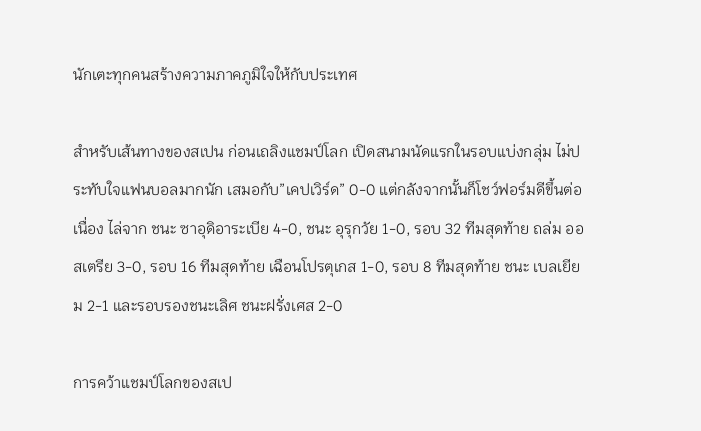นักเตะทุกคนสร้างความภาคภูมิใจให้กับประเทศ

สำหรับเส้นทางของสเปน ก่อนเถลิงแชมป์โลก เปิดสนามนัดแรกในรอบแบ่งกลุ่ม ไม่ประทับใจแฟนบอลมากนัก เสมอกับ”เคปเวิร์ด” 0-0 แต่กลังจากนั้นก็โชว์ฟอร์มดีขึ้นต่อเนื่อง ไล่จาก ชนะ ซาอุดิอาระเบีย 4-0, ชนะ อุรุกวัย 1-0, รอบ 32 ทีมสุดท้าย ถล่ม ออสเตรีย 3-0, รอบ 16 ทีมสุดท้าย เฉือนโปรตุเกส 1-0, รอบ 8 ทีมสุดท้าย ชนะ เบลเยียม 2-1 และรอบรองชนะเลิศ ชนะฝรั่งเศส 2-0

การคว้าแชมป์โลกของสเป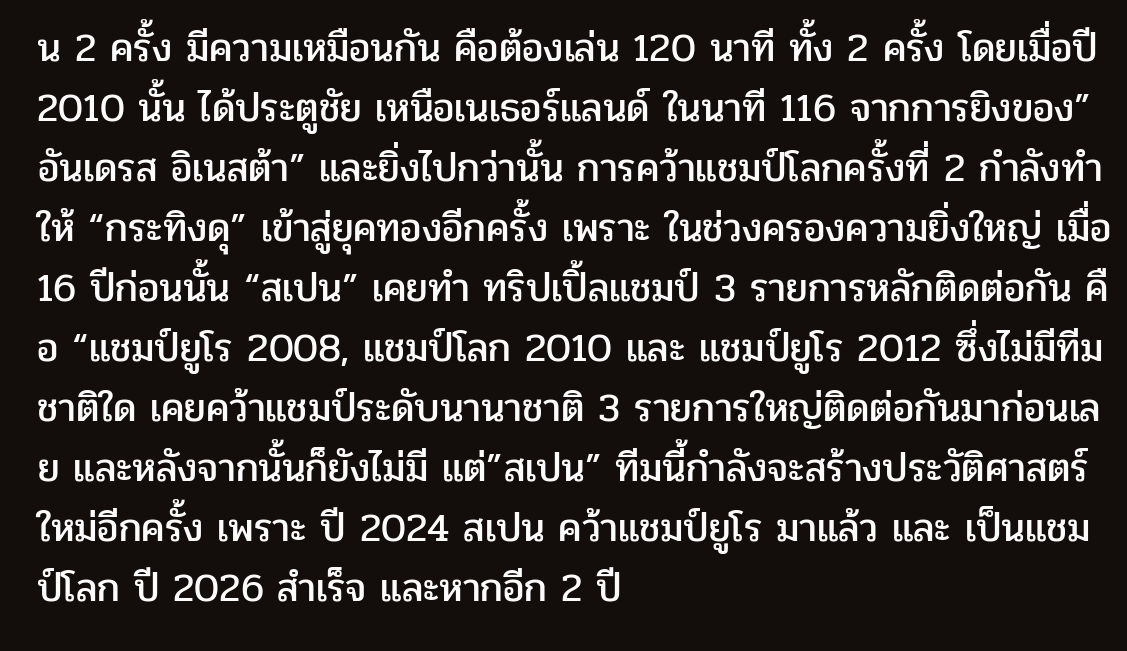น 2 ครั้ง มีความเหมือนกัน คือต้องเล่น 120 นาที ทั้ง 2 ครั้ง โดยเมื่อปี 2010 นั้น ได้ประตูชัย เหนือเนเธอร์แลนด์ ในนาที 116 จากการยิงของ”อันเดรส อิเนสต้า” และยิ่งไปกว่านั้น การคว้าแชมป์โลกครั้งที่ 2 กำลังทำให้ “กระทิงดุ” เข้าสู่ยุคทองอีกครั้ง เพราะ ในช่วงครองความยิ่งใหญ่ เมื่อ 16 ปีก่อนนั้น “สเปน” เคยทำ ทริปเปิ้ลแชมป์ 3 รายการหลักติดต่อกัน คือ “แชมป์ยูโร 2008, แชมป์โลก 2010 และ แชมป์ยูโร 2012 ซึ่งไม่มีทีมชาติใด เคยคว้าแชมป์ระดับนานาชาติ 3 รายการใหญ่ติดต่อกันมาก่อนเลย และหลังจากนั้นก็ยังไม่มี แต่”สเปน” ทีมนี้กำลังจะสร้างประวัติศาสตร์ใหม่อีกครั้ง เพราะ ปี 2024 สเปน คว้าแชมป์ยูโร มาแล้ว และ เป็นแชมป์โลก ปี 2026 สำเร็จ และหากอีก 2 ปี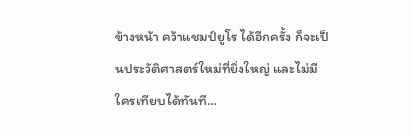ข้างหน้า คว้าแชมป์ยูโร ได้อีกครั้ง ก็จะเป็นประวัติศาสตร์ใหม่ที่ยิ่งใหญ่ และไม่มีใครเทียบได้ทันที…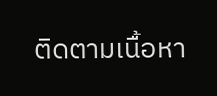ติดตามเนื้อหา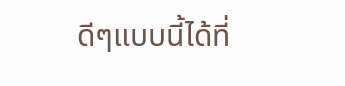ดีๆแบบนี้ได้ที่